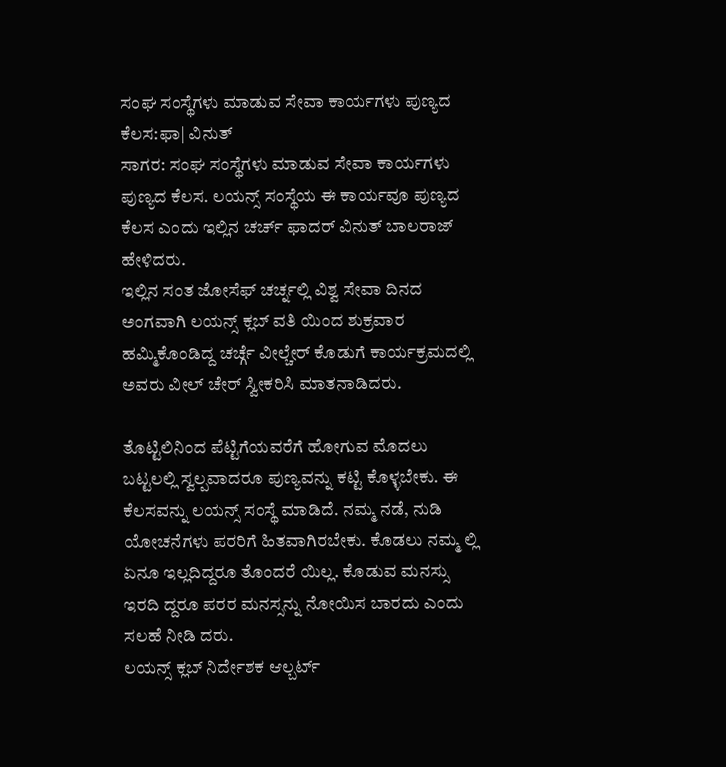ಸಂಘ ಸಂಸ್ಥೆಗಳು ಮಾಡುವ ಸೇವಾ ಕಾರ್ಯಗಳು ಪುಣ್ಯದ ಕೆಲಸ:ಫಾ| ವಿನುತ್
ಸಾಗರ: ಸಂಘ ಸಂಸ್ಥೆಗಳು ಮಾಡುವ ಸೇವಾ ಕಾರ್ಯಗಳು ಪುಣ್ಯದ ಕೆಲಸ. ಲಯನ್ಸ್ ಸಂಸ್ಥೆಯ ಈ ಕಾರ್ಯವೂ ಪುಣ್ಯದ ಕೆಲಸ ಎಂದು ಇಲ್ಲಿನ ಚರ್ಚ್ ಫಾದರ್ ವಿನುತ್ ಬಾಲರಾಜ್ ಹೇಳಿದರು.
ಇಲ್ಲಿನ ಸಂತ ಜೋಸೆಫ್ ಚರ್ಚ್ನಲ್ಲಿ ವಿಶ್ವ ಸೇವಾ ದಿನದ ಅಂಗವಾಗಿ ಲಯನ್ಸ್ ಕ್ಲಬ್ ವತಿ ಯಿಂದ ಶುಕ್ರವಾರ ಹಮ್ಮಿಕೊಂಡಿದ್ದ ಚರ್ಚ್ಗೆ ವೀಲ್ಚೇರ್ ಕೊಡುಗೆ ಕಾರ್ಯಕ್ರಮದಲ್ಲಿ ಅವರು ವೀಲ್ ಚೇರ್ ಸ್ವೀಕರಿಸಿ ಮಾತನಾಡಿದರು.

ತೊಟ್ಟಿಲಿನಿಂದ ಪೆಟ್ಟಿಗೆಯವರೆಗೆ ಹೋಗುವ ಮೊದಲು ಬಟ್ಟಲಲ್ಲಿ ಸ್ವಲ್ಪವಾದರೂ ಪುಣ್ಯವನ್ನು ಕಟ್ಟಿ ಕೊಳ್ಳಬೇಕು. ಈ ಕೆಲಸವನ್ನು ಲಯನ್ಸ್ ಸಂಸ್ಥೆ ಮಾಡಿದೆ. ನಮ್ಮ ನಡೆ, ನುಡಿ ಯೋಚನೆಗಳು ಪರರಿಗೆ ಹಿತವಾಗಿರಬೇಕು. ಕೊಡಲು ನಮ್ಮ ಲ್ಲಿ ಏನೂ ಇಲ್ಲದಿದ್ದರೂ ತೊಂದರೆ ಯಿಲ್ಲ. ಕೊಡುವ ಮನಸ್ಸು ಇರದಿ ದ್ದರೂ ಪರರ ಮನಸ್ಸನ್ನು ನೋಯಿಸ ಬಾರದು ಎಂದು ಸಲಹೆ ನೀಡಿ ದರು.
ಲಯನ್ಸ್ ಕ್ಲಬ್ ನಿರ್ದೇಶಕ ಆಲ್ಬರ್ಟ್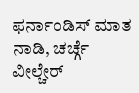ಫರ್ನಾಂಡಿಸ್ ಮಾತ ನಾಡಿ, ಚರ್ಚ್ಗೆ ವೀಲ್ಚೇರ್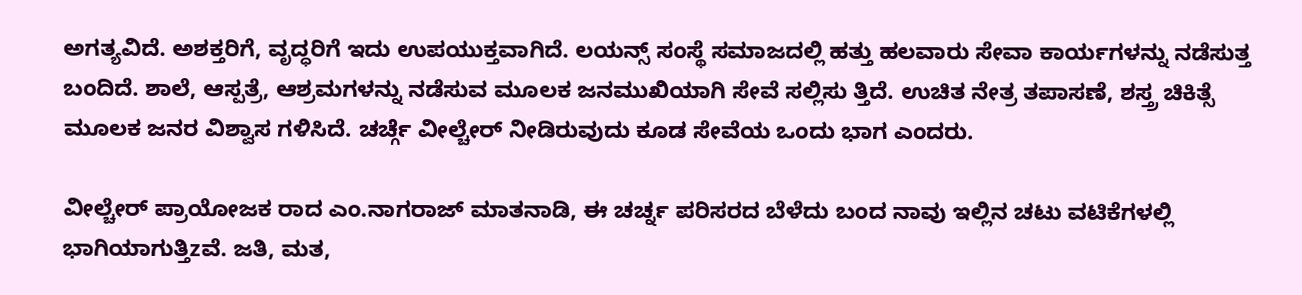ಅಗತ್ಯವಿದೆ. ಅಶಕ್ತರಿಗೆ, ವೃದ್ಧರಿಗೆ ಇದು ಉಪಯುಕ್ತವಾಗಿದೆ. ಲಯನ್ಸ್ ಸಂಸ್ಥೆ ಸಮಾಜದಲ್ಲಿ ಹತ್ತು ಹಲವಾರು ಸೇವಾ ಕಾರ್ಯಗಳನ್ನು ನಡೆಸುತ್ತ ಬಂದಿದೆ. ಶಾಲೆ, ಆಸ್ಪತ್ರೆ, ಆಶ್ರಮಗಳನ್ನು ನಡೆಸುವ ಮೂಲಕ ಜನಮುಖಿಯಾಗಿ ಸೇವೆ ಸಲ್ಲಿಸು ತ್ತಿದೆ. ಉಚಿತ ನೇತ್ರ ತಪಾಸಣೆ, ಶಸ್ತ್ರ ಚಿಕಿತ್ಸೆ ಮೂಲಕ ಜನರ ವಿಶ್ವಾಸ ಗಳಿಸಿದೆ. ಚರ್ಚ್ಗೆ ವೀಲ್ಚೇರ್ ನೀಡಿರುವುದು ಕೂಡ ಸೇವೆಯ ಒಂದು ಭಾಗ ಎಂದರು.

ವೀಲ್ಚೇರ್ ಪ್ರಾಯೋಜಕ ರಾದ ಎಂ.ನಾಗರಾಜ್ ಮಾತನಾಡಿ, ಈ ಚರ್ಚ್ನ ಪರಿಸರದ ಬೆಳೆದು ಬಂದ ನಾವು ಇಲ್ಲಿನ ಚಟು ವಟಿಕೆಗಳಲ್ಲಿ ಭಾಗಿಯಾಗುತ್ತಿzವೆ. ಜತಿ, ಮತ,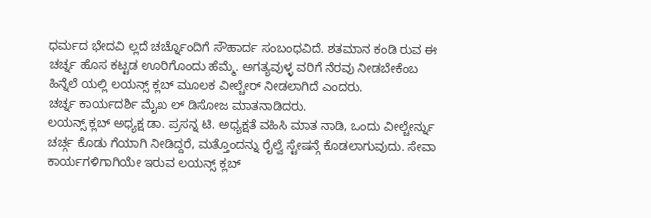ಧರ್ಮದ ಭೇದವಿ ಲ್ಲದೆ ಚರ್ಚ್ನೊಂದಿಗೆ ಸೌಹಾರ್ದ ಸಂಬಂಧವಿದೆ. ಶತಮಾನ ಕಂಡಿ ರುವ ಈ ಚರ್ಚ್ನ ಹೊಸ ಕಟ್ಟಡ ಊರಿಗೊಂದು ಹೆಮ್ಮೆ. ಅಗತ್ಯವುಳ್ಳ ವರಿಗೆ ನೆರವು ನೀಡಬೇಕೆಂಬ ಹಿನ್ನೆಲೆ ಯಲ್ಲಿ ಲಯನ್ಸ್ ಕ್ಲಬ್ ಮೂಲಕ ವೀಲ್ಚೇರ್ ನೀಡಲಾಗಿದೆ ಎಂದರು.
ಚರ್ಚ್ನ ಕಾರ್ಯದರ್ಶಿ ಮೈಖ ಲ್ ಡಿಸೋಜ ಮಾತನಾಡಿದರು.
ಲಯನ್ಸ್ ಕ್ಲಬ್ ಅಧ್ಯಕ್ಷ ಡಾ. ಪ್ರಸನ್ನ ಟಿ. ಅಧ್ಯಕ್ಷತೆ ವಹಿಸಿ ಮಾತ ನಾಡಿ, ಒಂದು ವೀಲ್ಚೇರ್ನ್ನು ಚರ್ಚ್ಗ ಕೊಡು ಗೆಯಾಗಿ ನೀಡಿದ್ದರೆ, ಮತ್ತೊಂದನ್ನು ರೈಲ್ವೆ ಸ್ಟೇಷನ್ಗೆ ಕೊಡಲಾಗುವುದು. ಸೇವಾ ಕಾರ್ಯಗಳಿಗಾಗಿಯೇ ಇರುವ ಲಯನ್ಸ್ ಕ್ಲಬ್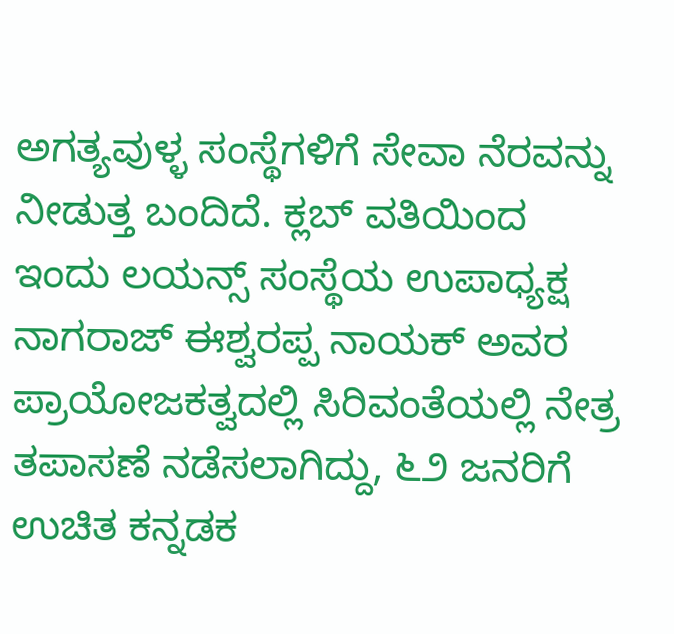ಅಗತ್ಯವುಳ್ಳ ಸಂಸ್ಥೆಗಳಿಗೆ ಸೇವಾ ನೆರವನ್ನು ನೀಡುತ್ತ ಬಂದಿದೆ. ಕ್ಲಬ್ ವತಿಯಿಂದ ಇಂದು ಲಯನ್ಸ್ ಸಂಸ್ಥೆಯ ಉಪಾಧ್ಯಕ್ಷ ನಾಗರಾಜ್ ಈಶ್ವರಪ್ಪ ನಾಯಕ್ ಅವರ ಪ್ರಾಯೋಜಕತ್ವದಲ್ಲಿ ಸಿರಿವಂತೆಯಲ್ಲಿ ನೇತ್ರ ತಪಾಸಣೆ ನಡೆಸಲಾಗಿದ್ದು, ೬೨ ಜನರಿಗೆ ಉಚಿತ ಕನ್ನಡಕ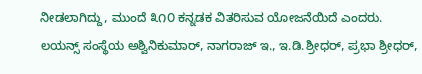ನೀಡಲಾಗಿದ್ದು, ಮುಂದೆ ೩೧೦ ಕನ್ನಡಕ ವಿತರಿಸುವ ಯೋಜನೆಯಿದೆ ಎಂದರು.
ಲಯನ್ಸ್ ಸಂಸ್ಥೆಯ ಅಶ್ವಿನಿಕುಮಾರ್, ನಾಗರಾಜ್ ಇ., ಇ.ಡಿ.ಶ್ರೀಧರ್, ಪ್ರಭಾ ಶ್ರೀಧರ್,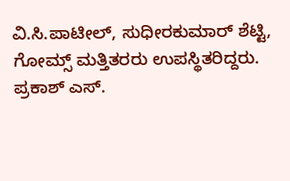ವಿ.ಸಿ.ಪಾಟೀಲ್, ಸುಧೀರಕುಮಾರ್ ಶೆಟ್ಟಿ, ಗೋಮ್ಸ್ ಮತ್ತಿತರರು ಉಪಸ್ಥಿತರಿದ್ದರು.
ಪ್ರಕಾಶ್ ಎಸ್.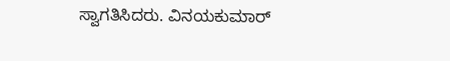ಸ್ವಾಗತಿಸಿದರು. ವಿನಯಕುಮಾರ್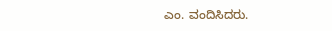ಎಂ. ವಂದಿಸಿದರು.